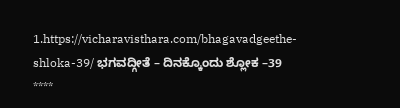1.https://vicharavisthara.com/bhagavadgeethe-shloka-39/ ಭಗವದ್ಗೀತೆ – ದಿನಕ್ಕೊಂದು ಶ್ಲೋಕ –39 ****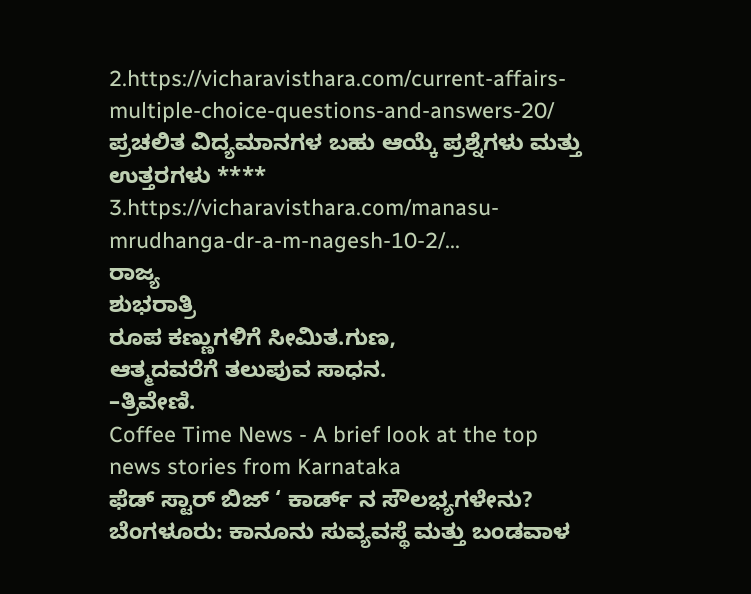2.https://vicharavisthara.com/current-affairs-multiple-choice-questions-and-answers-20/ ಪ್ರಚಲಿತ ವಿದ್ಯಮಾನಗಳ ಬಹು ಆಯ್ಕೆ ಪ್ರಶ್ನೆಗಳು ಮತ್ತು ಉತ್ತರಗಳು **** 3.https://vicharavisthara.com/manasu-mrudhanga-dr-a-m-nagesh-10-2/...
ರಾಜ್ಯ
ಶುಭರಾತ್ರಿ
ರೂಪ ಕಣ್ಣುಗಳಿಗೆ ಸೀಮಿತ.ಗುಣ,
ಆತ್ಮದವರೆಗೆ ತಲುಪುವ ಸಾಧನ.
–ತ್ರಿವೇಣಿ.
Coffee Time News - A brief look at the top news stories from Karnataka
ಫೆಡ್ ಸ್ಟಾರ್ ಬಿಜ್ ‘ ಕಾರ್ಡ್ ನ ಸೌಲಭ್ಯಗಳೇನು?
ಬೆಂಗಳೂರು: ಕಾನೂನು ಸುವ್ಯವಸ್ಥೆ ಮತ್ತು ಬಂಡವಾಳ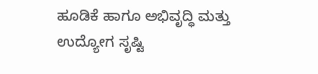ಹೂಡಿಕೆ ಹಾಗೂ ಅಭಿವೃದ್ಧಿ ಮತ್ತು ಉದ್ಯೋಗ ಸೃಷ್ಟಿ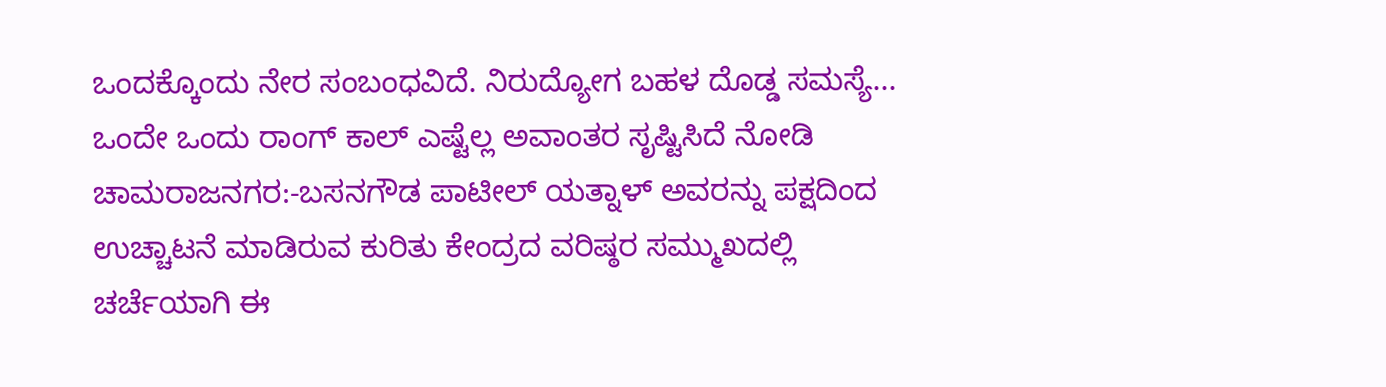ಒಂದಕ್ಕೊಂದು ನೇರ ಸಂಬಂಧವಿದೆ. ನಿರುದ್ಯೋಗ ಬಹಳ ದೊಡ್ಡ ಸಮಸ್ಯೆ...
ಒಂದೇ ಒಂದು ರಾಂಗ್ ಕಾಲ್ ಎಷ್ಟೆಲ್ಲ ಅವಾಂತರ ಸೃಷ್ಟಿಸಿದೆ ನೋಡಿ
ಚಾಮರಾಜನಗರ:-ಬಸನಗೌಡ ಪಾಟೀಲ್ ಯತ್ನಾಳ್ ಅವರನ್ನು ಪಕ್ಷದಿಂದ ಉಚ್ಚಾಟನೆ ಮಾಡಿರುವ ಕುರಿತು ಕೇಂದ್ರದ ವರಿಷ್ಠರ ಸಮ್ಮುಖದಲ್ಲಿ ಚರ್ಚೆಯಾಗಿ ಈ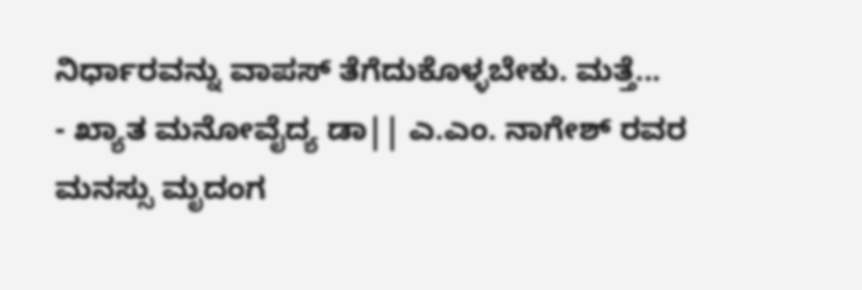ನಿರ್ಧಾರವನ್ನು ವಾಪಸ್ ತೆಗೆದುಕೊಳ್ಳಬೇಕು. ಮತ್ತೆ...
- ಖ್ಯಾತ ಮನೋವೈದ್ಯ ಡಾ|| ಎ.ಎಂ. ನಾಗೇಶ್ ರವರ ಮನಸ್ಸು ಮೃದಂಗ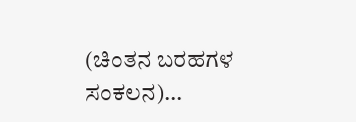(ಚಿಂತನ ಬರಹಗಳ ಸಂಕಲನ)...